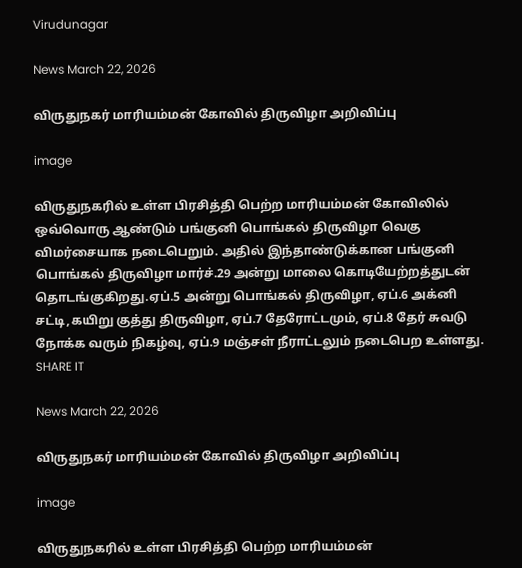Virudunagar

News March 22, 2026

விருதுநகர் மாரியம்மன் கோவில் திருவிழா அறிவிப்பு

image

விருதுநகரில் உள்ள பிரசித்தி பெற்ற மாரியம்மன் கோவிலில் ஒவ்வொரு ஆண்டும் பங்குனி பொங்கல் திருவிழா வெகு விமர்சையாக நடைபெறும். அதில் இந்தாண்டுக்கான பங்குனி பொங்கல் திருவிழா மார்ச்.29 அன்று மாலை கொடியேற்றத்துடன் தொடங்குகிறது.ஏப்.5 அன்று பொங்கல் திருவிழா, ஏப்.6 அக்னி சட்டி,கயிறு குத்து திருவிழா, ஏப்.7 தேரோட்டமும், ஏப்.8 தேர் சுவடு நோக்க வரும் நிகழ்வு, ஏப்.9 மஞ்சள் நீராட்டலும் நடைபெற உள்ளது. SHARE IT

News March 22, 2026

விருதுநகர் மாரியம்மன் கோவில் திருவிழா அறிவிப்பு

image

விருதுநகரில் உள்ள பிரசித்தி பெற்ற மாரியம்மன்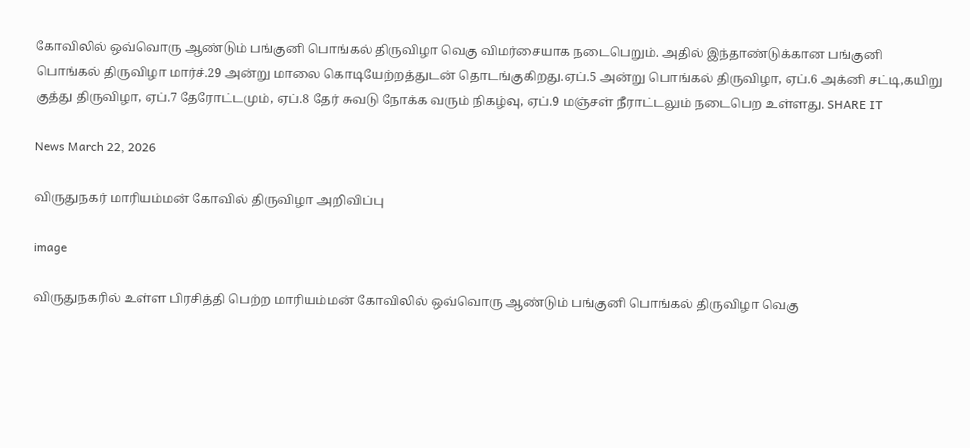கோவிலில் ஒவ்வொரு ஆண்டும் பங்குனி பொங்கல் திருவிழா வெகு விமர்சையாக நடைபெறும். அதில் இந்தாண்டுக்கான பங்குனி பொங்கல் திருவிழா மார்ச்.29 அன்று மாலை கொடியேற்றத்துடன் தொடங்குகிறது.ஏப்.5 அன்று பொங்கல் திருவிழா, ஏப்.6 அக்னி சட்டி,கயிறு குத்து திருவிழா, ஏப்.7 தேரோட்டமும், ஏப்.8 தேர் சுவடு நோக்க வரும் நிகழ்வு, ஏப்.9 மஞ்சள் நீராட்டலும் நடைபெற உள்ளது. SHARE IT

News March 22, 2026

விருதுநகர் மாரியம்மன் கோவில் திருவிழா அறிவிப்பு

image

விருதுநகரில் உள்ள பிரசித்தி பெற்ற மாரியம்மன் கோவிலில் ஒவ்வொரு ஆண்டும் பங்குனி பொங்கல் திருவிழா வெகு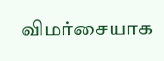விமர்சையாக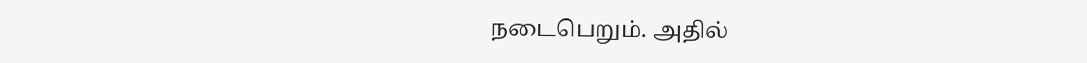நடைபெறும். அதில்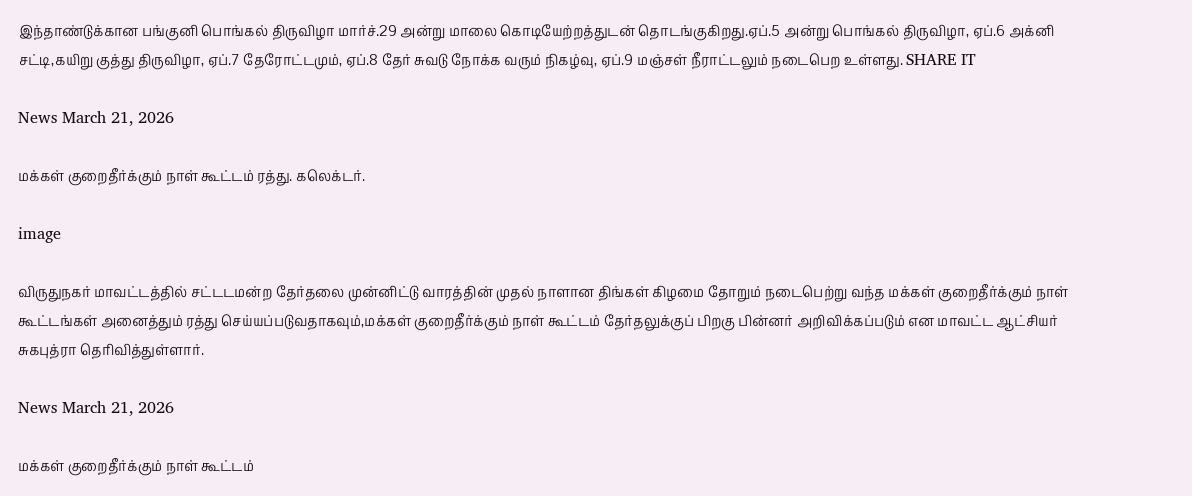இந்தாண்டுக்கான பங்குனி பொங்கல் திருவிழா மார்ச்.29 அன்று மாலை கொடியேற்றத்துடன் தொடங்குகிறது.ஏப்.5 அன்று பொங்கல் திருவிழா, ஏப்.6 அக்னி சட்டி,கயிறு குத்து திருவிழா, ஏப்.7 தேரோட்டமும், ஏப்.8 தேர் சுவடு நோக்க வரும் நிகழ்வு, ஏப்.9 மஞ்சள் நீராட்டலும் நடைபெற உள்ளது. SHARE IT

News March 21, 2026

மக்கள் குறைதீர்க்கும் நாள் கூட்டம் ரத்து. கலெக்டர்.

image

விருதுநகர் மாவட்டத்தில் சட்டடமன்ற தேர்தலை முன்னிட்டு வாரத்தின் முதல் நாளான திங்கள் கிழமை தோறும் நடைபெற்று வந்த மக்கள் குறைதீர்க்கும் நாள் கூட்டங்கள் அனைத்தும் ரத்து செய்யப்படுவதாகவும்,மக்கள் குறைதீர்க்கும் நாள் கூட்டம் தேர்தலுக்குப் பிறகு பின்னர் அறிவிக்கப்படும் என மாவட்ட ஆட்சியர் சுகபுத்ரா தெரிவித்துள்ளார்.

News March 21, 2026

மக்கள் குறைதீர்க்கும் நாள் கூட்டம்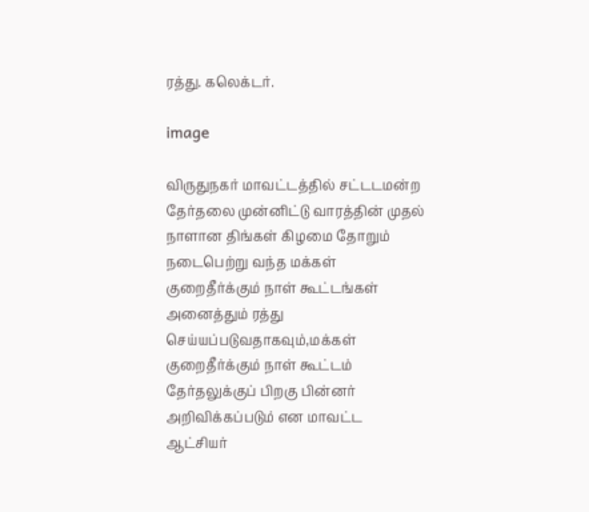ரத்து. கலெக்டர்.

image

விருதுநகர் மாவட்டத்தில் சட்டடமன்ற தேர்தலை முன்னிட்டு வாரத்தின் முதல் நாளான திங்கள் கிழமை தோறும் நடைபெற்று வந்த மக்கள் குறைதீர்க்கும் நாள் கூட்டங்கள் அனைத்தும் ரத்து செய்யப்படுவதாகவும்,மக்கள் குறைதீர்க்கும் நாள் கூட்டம் தேர்தலுக்குப் பிறகு பின்னர் அறிவிக்கப்படும் என மாவட்ட ஆட்சியர்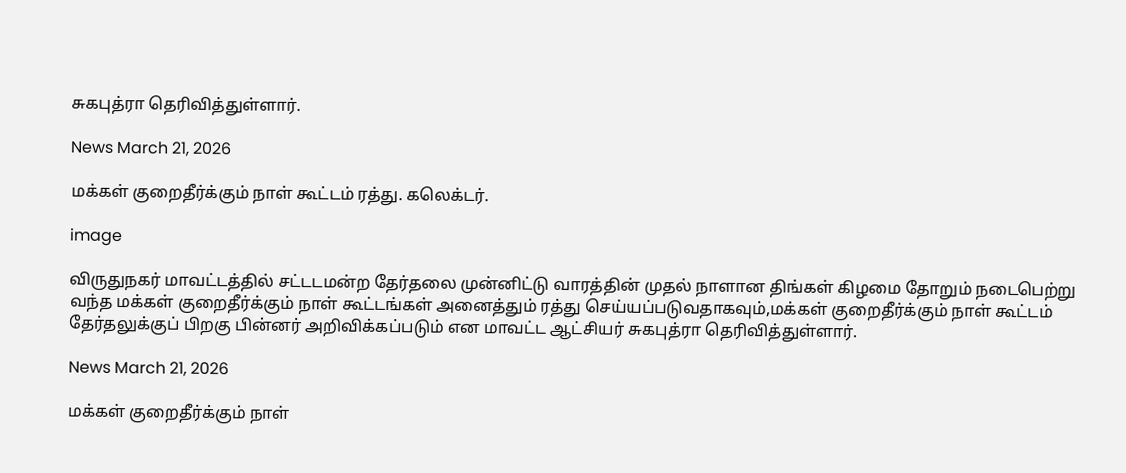சுகபுத்ரா தெரிவித்துள்ளார்.

News March 21, 2026

மக்கள் குறைதீர்க்கும் நாள் கூட்டம் ரத்து. கலெக்டர்.

image

விருதுநகர் மாவட்டத்தில் சட்டடமன்ற தேர்தலை முன்னிட்டு வாரத்தின் முதல் நாளான திங்கள் கிழமை தோறும் நடைபெற்று வந்த மக்கள் குறைதீர்க்கும் நாள் கூட்டங்கள் அனைத்தும் ரத்து செய்யப்படுவதாகவும்,மக்கள் குறைதீர்க்கும் நாள் கூட்டம் தேர்தலுக்குப் பிறகு பின்னர் அறிவிக்கப்படும் என மாவட்ட ஆட்சியர் சுகபுத்ரா தெரிவித்துள்ளார்.

News March 21, 2026

மக்கள் குறைதீர்க்கும் நாள்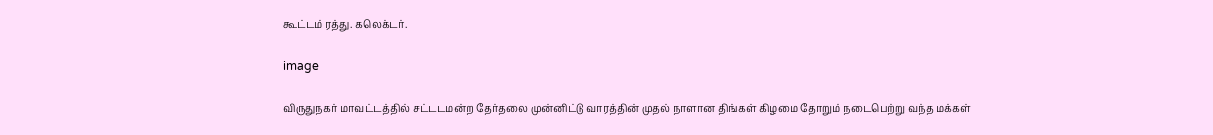கூட்டம் ரத்து. கலெக்டர்.

image

விருதுநகர் மாவட்டத்தில் சட்டடமன்ற தேர்தலை முன்னிட்டு வாரத்தின் முதல் நாளான திங்கள் கிழமை தோறும் நடைபெற்று வந்த மக்கள்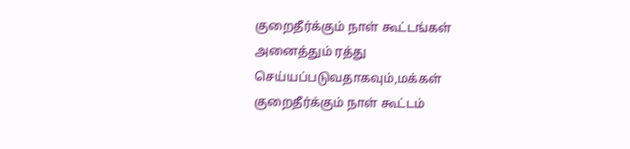குறைதீர்க்கும் நாள் கூட்டங்கள் அனைத்தும் ரத்து செய்யப்படுவதாகவும்,மக்கள் குறைதீர்க்கும் நாள் கூட்டம்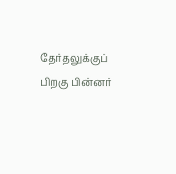தேர்தலுக்குப் பிறகு பின்னர்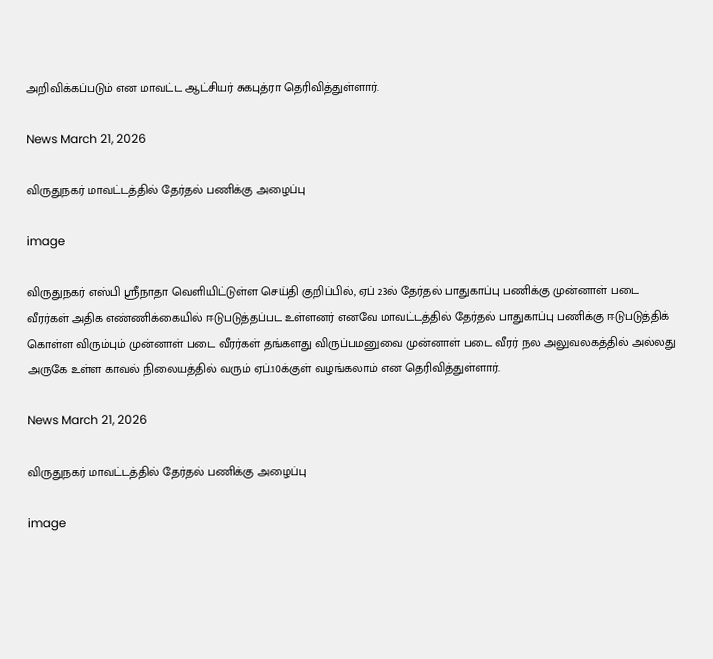அறிவிக்கப்படும் என மாவட்ட ஆட்சியர் சுகபுத்ரா தெரிவித்துள்ளார்.

News March 21, 2026

விருதுநகர் மாவட்டத்தில் தேர்தல் பணிக்கு அழைப்பு

image

விருதுநகர் எஸ்பி ஸ்ரீநாதா வெளியிட்டுள்ள செய்தி குறிப்பில், ஏப் 23ல் தேர்தல் பாதுகாப்பு பணிக்கு முன்னாள் படை வீரர்கள் அதிக எண்ணிக்கையில் ஈடுபடுத்தப்பட உள்ளனர் எனவே மாவட்டத்தில் தேர்தல் பாதுகாப்பு பணிக்கு ஈடுபடுத்திக் கொள்ள விரும்பும் முன்னாள் படை வீரர்கள் தங்களது விருப்பமனுவை முன்னாள் படை வீரர் நல அலுவலகத்தில் அல்லது அருகே உள்ள காவல் நிலையத்தில் வரும் ஏப்.10க்குள் வழங்கலாம் என தெரிவித்துள்ளார்.

News March 21, 2026

விருதுநகர் மாவட்டத்தில் தேர்தல் பணிக்கு அழைப்பு

image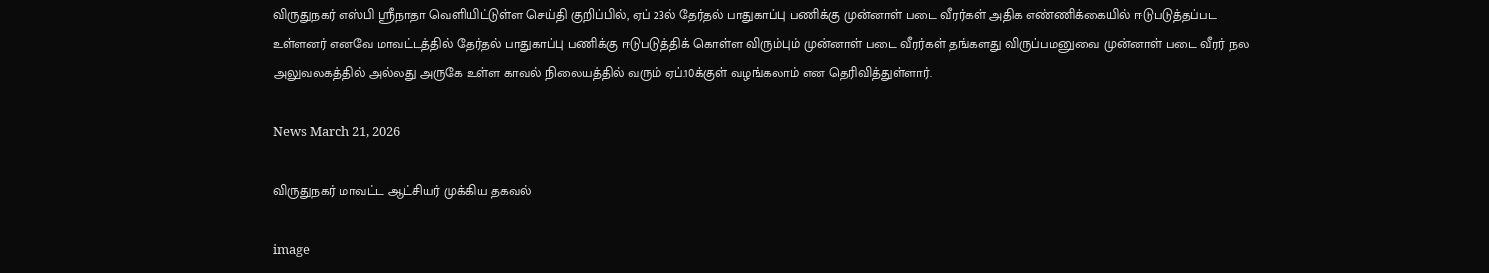விருதுநகர் எஸ்பி ஸ்ரீநாதா வெளியிட்டுள்ள செய்தி குறிப்பில், ஏப் 23ல் தேர்தல் பாதுகாப்பு பணிக்கு முன்னாள் படை வீரர்கள் அதிக எண்ணிக்கையில் ஈடுபடுத்தப்பட உள்ளனர் எனவே மாவட்டத்தில் தேர்தல் பாதுகாப்பு பணிக்கு ஈடுபடுத்திக் கொள்ள விரும்பும் முன்னாள் படை வீரர்கள் தங்களது விருப்பமனுவை முன்னாள் படை வீரர் நல அலுவலகத்தில் அல்லது அருகே உள்ள காவல் நிலையத்தில் வரும் ஏப்.10க்குள் வழங்கலாம் என தெரிவித்துள்ளார்.

News March 21, 2026

விருதுநகர் மாவட்ட ஆட்சியர் முக்கிய தகவல்

image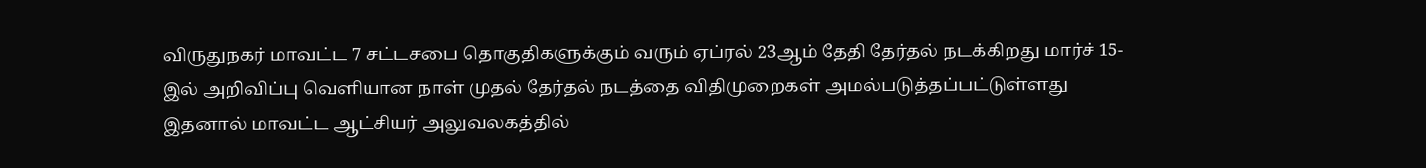விருதுநகர் மாவட்ட 7 சட்டசபை தொகுதிகளுக்கும் வரும் ஏப்ரல் 23ஆம் தேதி தேர்தல் நடக்கிறது மார்ச் 15-இல் அறிவிப்பு வெளியான நாள் முதல் தேர்தல் நடத்தை விதிமுறைகள் அமல்படுத்தப்பட்டுள்ளது இதனால் மாவட்ட ஆட்சியர் அலுவலகத்தில்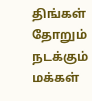திங்கள் தோறும் நடக்கும் மக்கள்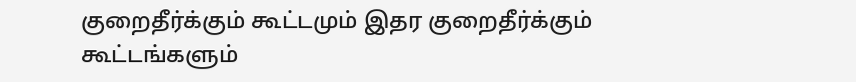குறைதீர்க்கும் கூட்டமும் இதர குறைதீர்க்கும் கூட்டங்களும்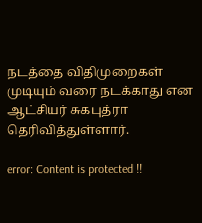நடத்தை விதிமுறைகள் முடியும் வரை நடக்காது என ஆட்சியர் சுகபுத்ரா தெரிவித்துள்ளார்.

error: Content is protected !!